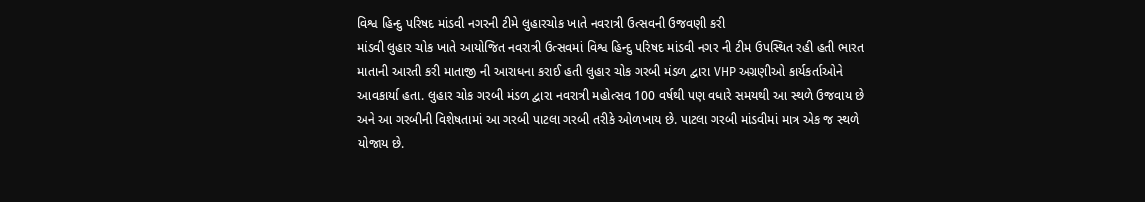વિશ્વ હિન્દુ પરિષદ માંડવી નગરની ટીમે લુહારચોક ખાતે નવરાત્રી ઉત્સવની ઉજવણી કરી
માંડવી લુહાર ચોક ખાતે આયોજિત નવરાત્રી ઉત્સવમાં વિશ્વ હિન્દુ પરિષદ માંડવી નગર ની ટીમ ઉપસ્થિત રહી હતી ભારત માતાની આરતી કરી માતાજી ની આરાધના કરાઈ હતી લુહાર ચોક ગરબી મંડળ દ્વારા VHP અગ્રણીઓ કાર્યકર્તાઓને આવકાર્યા હતા. લુહાર ચોક ગરબી મંડળ દ્વારા નવરાત્રી મહોત્સવ 100 વર્ષથી પણ વધારે સમયથી આ સ્થળે ઉજવાય છે અને આ ગરબીની વિશેષતામાં આ ગરબી પાટલા ગરબી તરીકે ઓળખાય છે. પાટલા ગરબી માંડવીમાં માત્ર એક જ સ્થળે યોજાય છે.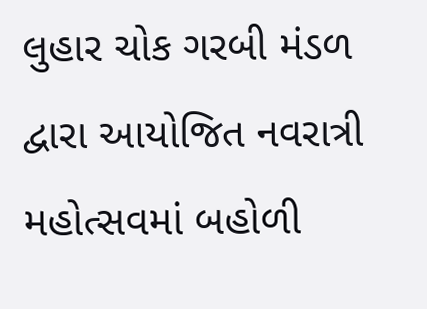લુહાર ચોક ગરબી મંડળ દ્વારા આયોજિત નવરાત્રી મહોત્સવમાં બહોળી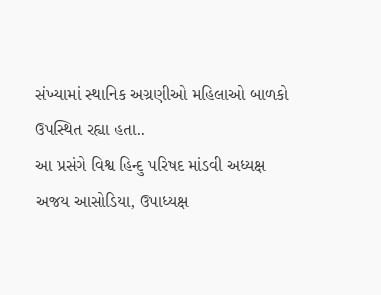સંખ્યામાં સ્થાનિક અગ્રણીઓ મહિલાઓ બાળકો ઉપસ્થિત રહ્યા હતા..
આ પ્રસંગે વિશ્વ હિન્દુ પરિષદ માંડવી અધ્યક્ષ અજય આસોડિયા, ઉપાધ્યક્ષ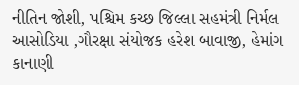નીતિન જોશી, પશ્ચિમ કચ્છ જિલ્લા સહમંત્રી નિર્મલ આસોડિયા ,ગૌરક્ષા સંયોજક હરેશ બાવાજી, હેમાંગ કાનાણી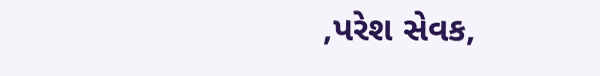,પરેશ સેવક,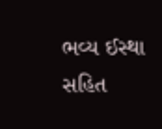ભવ્ય ઈસ્થા સહિત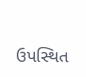ઉપસ્થિત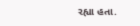રહ્યા હતા.